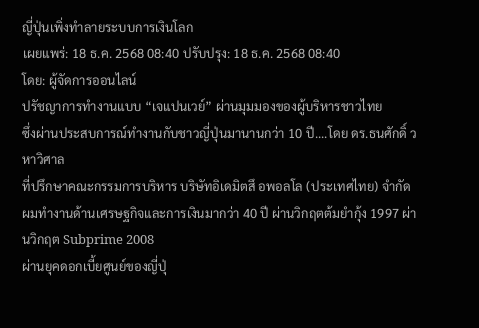ญี่ปุ่นเพิ่งทำลายระบบการเงินโลก
เผยแพร่: 18 ธ.ค. 2568 08:40 ปรับปรุง: 18 ธ.ค. 2568 08:40
โดย: ผู้จัดการออนไลน์
ปรัชญาการทำงานแบบ “เจแปนเวย์” ผ่านมุมมองของผู้บริหารชาวไทย
ซึ่งผ่านประสบการณ์ทำงานกับชาวญี่ปุ่นมานานกว่า 10 ปี....โดย ดร.ธนศักดิ์ วหาวิศาล
ที่ปรึกษาคณะกรรมการบริหาร บริษัทอิเดมิตสึ อพอลโล (ประเทศไทย) จำกัด
ผมทำงานด้านเศรษฐกิจและการเงินมากว่า 40 ปี ผ่านวิกฤตต้มยำกุ้ง 1997 ผ่านวิกฤต Subprime 2008
ผ่านยุคดอกเบี้ยศูนย์ของญี่ปุ่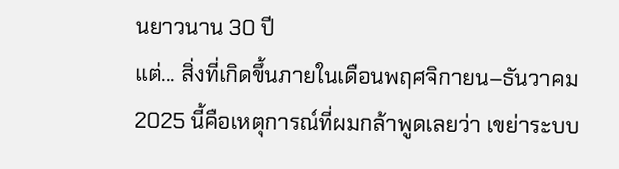นยาวนาน 30 ปี
แต่... สิ่งที่เกิดขึ้นภายในเดือนพฤศจิกายน–ธันวาคม 2025 นี้คือเหตุการณ์ที่ผมกล้าพูดเลยว่า เขย่าระบบ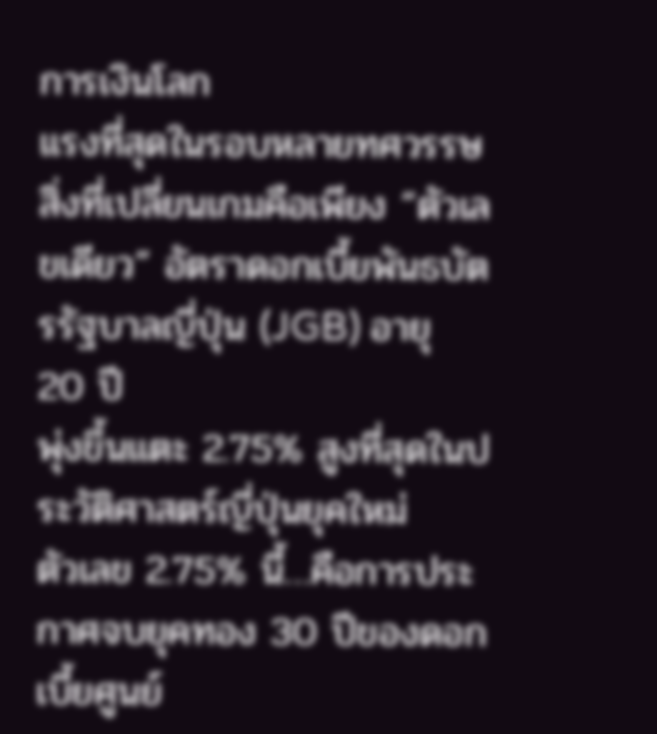การเงินโลก
แรงที่สุดในรอบหลายทศวรรษ สิ่งที่เปลี่ยนเกมคือเพียง “ตัวเลขเดียว” อัตราดอกเบี้ยพันธบัตรรัฐบาลญี่ปุ่น (JGB) อายุ 20 ปี
พุ่งขึ้นแตะ 2.75% สูงที่สุดในประวัติศาสตร์ญี่ปุ่นยุคใหม่
ตัวเลข 2.75% นี้…คือการประกาศจบยุคทอง 30 ปีของดอกเบี้ยศูนย์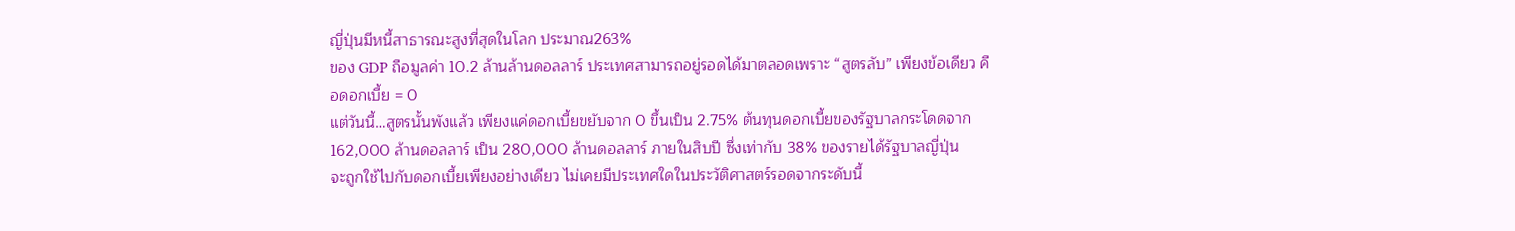ญี่ปุ่นมีหนี้สาธารณะสูงที่สุดในโลก ประมาณ263%
ของ GDP ถือมูลค่า 10.2 ล้านล้านดอลลาร์ ประเทศสามารถอยู่รอดได้มาตลอดเพราะ “สูตรลับ” เพียงข้อเดียว คือดอกเบี้ย = 0
แต่วันนี้…สูตรนั้นพังแล้ว เพียงแค่ดอกเบี้ยขยับจาก 0 ขึ้นเป็น 2.75% ต้นทุนดอกเบี้ยของรัฐบาลกระโดดจาก
162,000 ล้านดอลลาร์ เป็น 280,000 ล้านดอลลาร์ ภายในสิบปี ซึ่งเท่ากับ 38% ของรายได้รัฐบาลญี่ปุ่น
จะถูกใช้ไปกับดอกเบี้ยเพียงอย่างเดียว ไม่เคยมีประเทศใดในประวัติศาสตร์รอดจากระดับนี้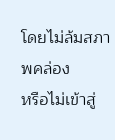โดยไม่ล้มสภาพคล่อง
หรือไม่เข้าสู่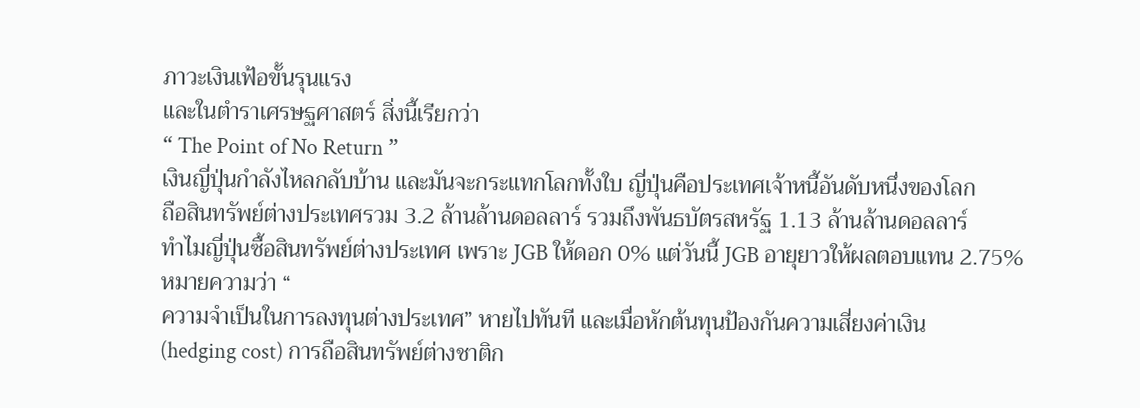ภาวะเงินเฟ้อขั้นรุนแรง
และในตำราเศรษฐศาสตร์ สิ่งนี้เรียกว่า
“ The Point of No Return ”
เงินญี่ปุ่นกำลังไหลกลับบ้าน และมันจะกระแทกโลกทั้งใบ ญี่ปุ่นคือประเทศเจ้าหนี้อันดับหนึ่งของโลก
ถือสินทรัพย์ต่างประเทศรวม 3.2 ล้านล้านดอลลาร์ รวมถึงพันธบัตรสหรัฐ 1.13 ล้านล้านดอลลาร์
ทำไมญี่ปุ่นซื้อสินทรัพย์ต่างประเทศ เพราะ JGB ให้ดอก 0% แต่วันนี้ JGB อายุยาวให้ผลตอบแทน 2.75%
หมายความว่า “
ความจำเป็นในการลงทุนต่างประเทศ” หายไปทันที และเมื่อหักต้นทุนป้องกันความเสี่ยงค่าเงิน
(hedging cost) การถือสินทรัพย์ต่างชาติก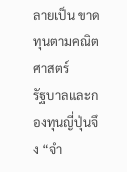ลายเป็น ขาดทุนตามคณิตศาสตร์
รัฐบาลและกองทุนญี่ปุ่นจึง “จำ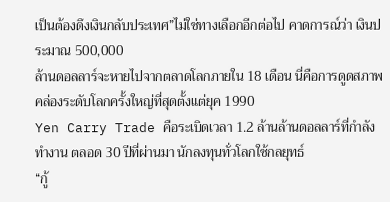เป็นต้องดึงเงินกลับประเทศ”ไม่ใช่ทางเลือกอีกต่อไป คาดการณ์ว่า เงินประมาณ 500,000
ล้านดอลลาร์จะหายไปจากตลาดโลกภายใน 18 เดือน นี่คือการดูดสภาพคล่องระดับโลกครั้งใหญ่ที่สุดตั้งแต่ยุค 1990
Yen Carry Trade คือระเบิดเวลา 1.2 ล้านล้านดอลลาร์ที่กำลังทำงาน ตลอด 30 ปีที่ผ่านมา นักลงทุนทั่วโลกใช้กลยุทธ์
“กู้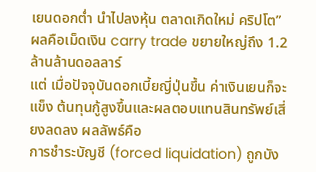เยนดอกต่ำ นำไปลงหุ้น ตลาดเกิดใหม่ คริปโต” ผลคือเม็ดเงิน carry trade ขยายใหญ่ถึง 1.2 ล้านล้านดอลลาร์
แต่ เมื่อปัจจุบันดอกเบี้ยญี่ปุ่นขึ้น ค่าเงินเยนก็จะแข็ง ต้นทุนกู้สูงขึ้นและผลตอบแทนสินทรัพย์เสี่ยงลดลง ผลลัพธ์คือ
การชำระบัญชี (forced liquidation) ถูกบัง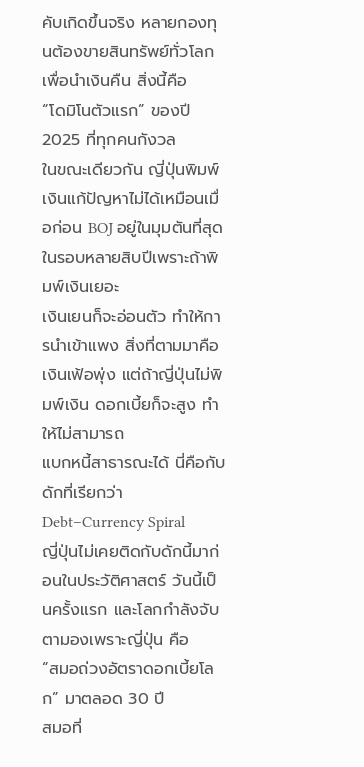คับเกิดขึ้นจริง หลายกองทุนต้องขายสินทรัพย์ทั่วโลกเพื่อนำเงินคืน สิ่งนี้คือ
“โดมิโนตัวแรก” ของปี 2025 ที่ทุกคนกังวล
ในขณะเดียวกัน ญี่ปุ่นพิมพ์เงินแก้ปัญหาไม่ได้เหมือนเมื่อก่อน BOJ อยู่ในมุมตันที่สุดในรอบหลายสิบปีเพราะถ้าพิมพ์เงินเยอะ
เงินเยนก็จะอ่อนตัว ทำให้การนำเข้าแพง สิ่งที่ตามมาคือเงินเฟ้อพุ่ง แต่ถ้าญี่ปุ่นไม่พิมพ์เงิน ดอกเบี้ยก็จะสูง ทำให้ไม่สามารถ
แบกหนี้สาธารณะได้ นี่คือกับดักที่เรียกว่า Debt–Currency Spiral
ญี่ปุ่นไม่เคยติดกับดักนี้มาก่อนในประวัติศาสตร์ วันนี้เป็นครั้งแรก และโลกกำลังจับตามองเพราะญี่ปุ่น คือ
“สมอถ่วงอัตราดอกเบี้ยโลก” มาตลอด 30 ปี
สมอที่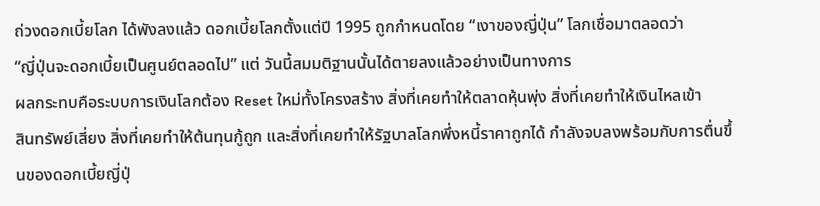ถ่วงดอกเบี้ยโลก ได้พังลงแล้ว ดอกเบี้ยโลกตั้งแต่ปี 1995 ถูกกำหนดโดย “เงาของญี่ปุ่น” โลกเชื่อมาตลอดว่า
“ญี่ปุ่นจะดอกเบี้ยเป็นศูนย์ตลอดไป” แต่ วันนี้สมมติฐานนั้นได้ตายลงแล้วอย่างเป็นทางการ
ผลกระทบคือระบบการเงินโลกต้อง Reset ใหม่ทั้งโครงสร้าง สิ่งที่เคยทำให้ตลาดหุ้นพุ่ง สิ่งที่เคยทำให้เงินไหลเข้า
สินทรัพย์เสี่ยง สิ่งที่เคยทำให้ต้นทุนกู้ถูก และสิ่งที่เคยทำให้รัฐบาลโลกพึ่งหนี้ราคาถูกได้ กำลังจบลงพร้อมกับการตื่นขึ้นของดอกเบี้ยญี่ปุ่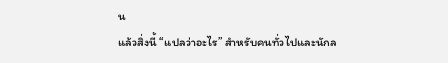น
แล้วสิ่งนี้ “แปลว่าอะไร” สำหรับคนทั่วไปและนักล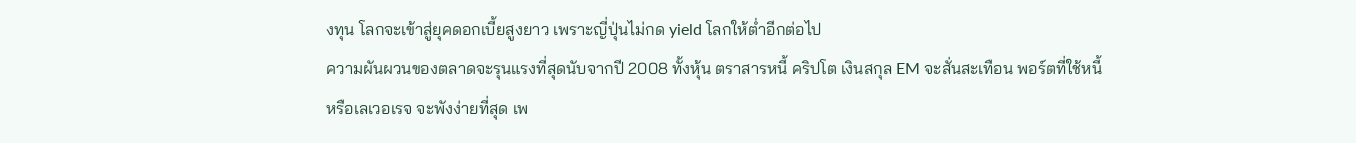งทุน โลกจะเข้าสู่ยุคดอกเบี้ยสูงยาว เพราะญี่ปุ่นไม่กด yield โลกให้ต่ำอีกต่อไป
ความผันผวนของตลาดจะรุนแรงที่สุดนับจากปี 2008 ทั้งหุ้น ตราสารหนี้ คริปโต เงินสกุล EM จะสั่นสะเทือน พอร์ตที่ใช้หนี้
หรือเลเวอเรจ จะพังง่ายที่สุด เพ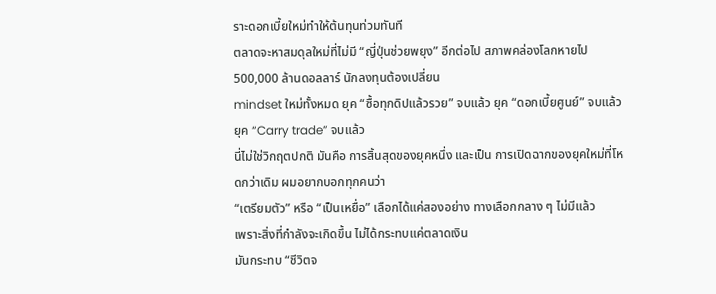ราะดอกเบี้ยใหม่ทำให้ต้นทุนท่วมทันที
ตลาดจะหาสมดุลใหม่ที่ไม่มี “ญี่ปุ่นช่วยพยุง” อีกต่อไป สภาพคล่องโลกหายไป 500,000 ล้านดอลลาร์ นักลงทุนต้องเปลี่ยน
mindset ใหม่ทั้งหมด ยุค “ซื้อทุกดิปแล้วรวย” จบแล้ว ยุค “ดอกเบี้ยศูนย์” จบแล้ว ยุค “Carry trade” จบแล้ว
นี่ไม่ใช่วิกฤตปกติ มันคือ การสิ้นสุดของยุคหนึ่ง และเป็น การเปิดฉากของยุคใหม่ที่โหดกว่าเดิม ผมอยากบอกทุกคนว่า
“เตรียมตัว” หรือ “เป็นเหยื่อ” เลือกได้แค่สองอย่าง ทางเลือกกลาง ๆ ไม่มีแล้ว
เพราะสิ่งที่กำลังจะเกิดขึ้น ไม่ได้กระทบแค่ตลาดเงิน
มันกระทบ “ชีวิตจ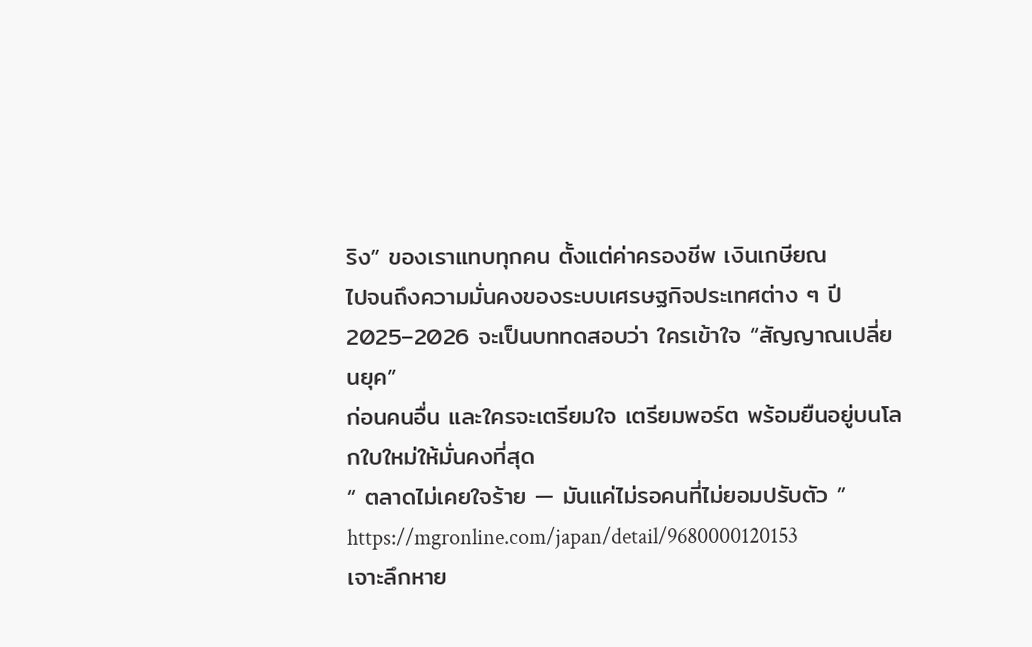ริง” ของเราแทบทุกคน ตั้งแต่ค่าครองชีพ เงินเกษียณ
ไปจนถึงความมั่นคงของระบบเศรษฐกิจประเทศต่าง ๆ ปี 2025–2026 จะเป็นบททดสอบว่า ใครเข้าใจ “สัญญาณเปลี่ยนยุค”
ก่อนคนอื่น และใครจะเตรียมใจ เตรียมพอร์ต พร้อมยืนอยู่บนโลกใบใหม่ให้มั่นคงที่สุด
“ ตลาดไม่เคยใจร้าย — มันแค่ไม่รอคนที่ไม่ยอมปรับตัว ”
https://mgronline.com/japan/detail/9680000120153
เจาะลึกหาย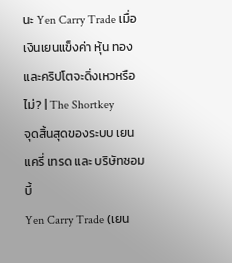นะ Yen Carry Trade เมื่อเงินเยนแข็งค่า หุ้น ทอง และคริปโตจะดิ่งเหวหรือไม่? | The Shortkey
จุดสิ้นสุดของระบบ เยน แครี่ เทรด และ บริษัทซอมบี้
Yen Carry Trade (เยน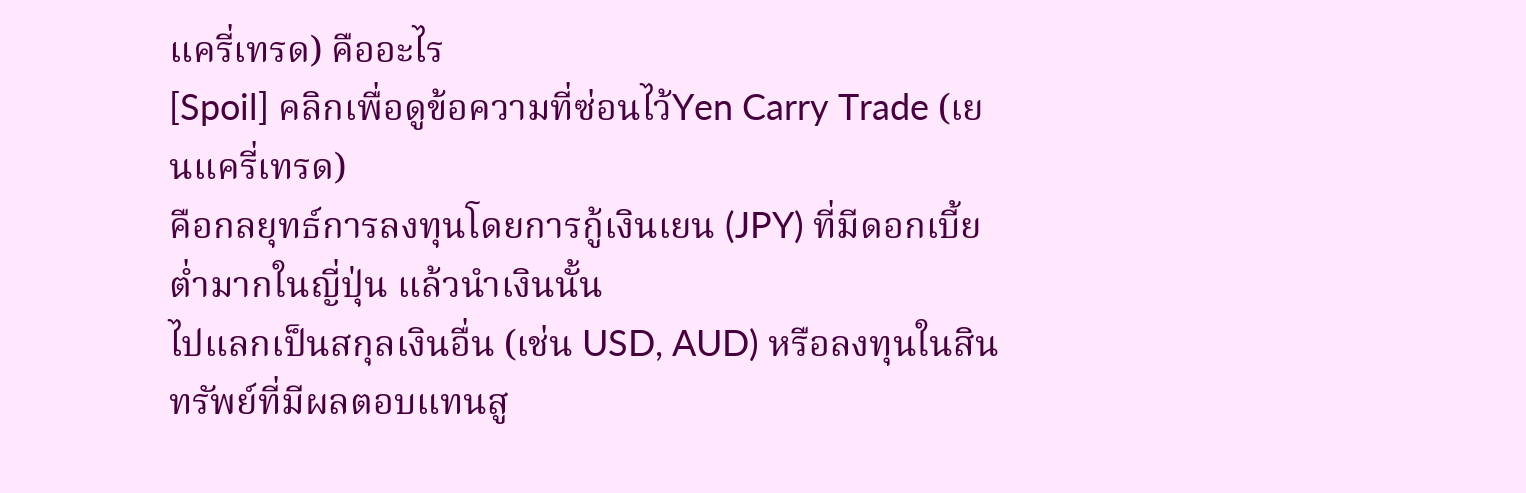แครี่เทรด) คืออะไร
[Spoil] คลิกเพื่อดูข้อความที่ซ่อนไว้Yen Carry Trade (เยนแครี่เทรด)
คือกลยุทธ์การลงทุนโดยการกู้เงินเยน (JPY) ที่มีดอกเบี้ยต่ำมากในญี่ปุ่น แล้วนำเงินนั้น
ไปแลกเป็นสกุลเงินอื่น (เช่น USD, AUD) หรือลงทุนในสินทรัพย์ที่มีผลตอบแทนสู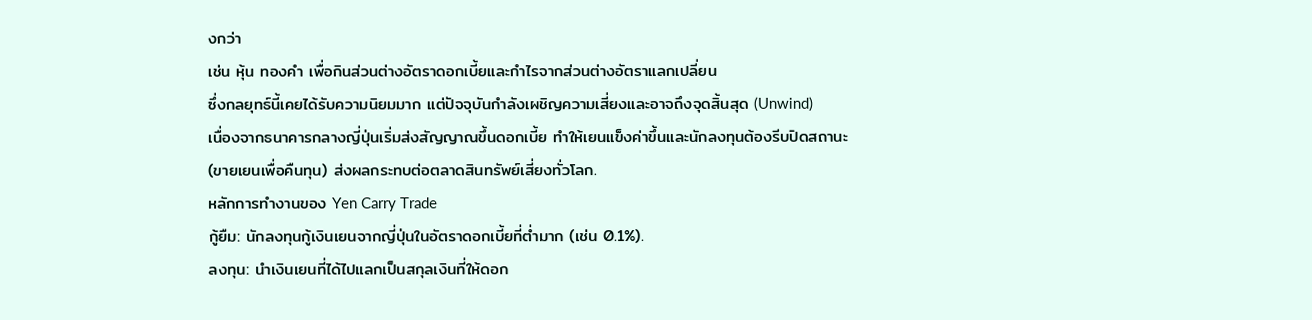งกว่า
เช่น หุ้น ทองคำ เพื่อกินส่วนต่างอัตราดอกเบี้ยและกำไรจากส่วนต่างอัตราแลกเปลี่ยน
ซึ่งกลยุทธ์นี้เคยได้รับความนิยมมาก แต่ปัจจุบันกำลังเผชิญความเสี่ยงและอาจถึงจุดสิ้นสุด (Unwind)
เนื่องจากธนาคารกลางญี่ปุ่นเริ่มส่งสัญญาณขึ้นดอกเบี้ย ทำให้เยนแข็งค่าขึ้นและนักลงทุนต้องรีบปิดสถานะ
(ขายเยนเพื่อคืนทุน) ส่งผลกระทบต่อตลาดสินทรัพย์เสี่ยงทั่วโลก.
หลักการทำงานของ Yen Carry Trade
กู้ยืม: นักลงทุนกู้เงินเยนจากญี่ปุ่นในอัตราดอกเบี้ยที่ต่ำมาก (เช่น 0.1%).
ลงทุน: นำเงินเยนที่ได้ไปแลกเป็นสกุลเงินที่ให้ดอก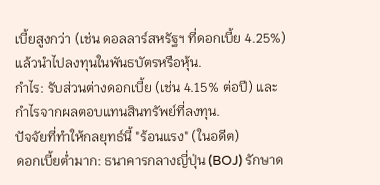เบี้ยสูงกว่า (เช่น ดอลลาร์สหรัฐฯ ที่ดอกเบี้ย 4.25%) แล้วนำไปลงทุนในพันธบัตรหรือหุ้น.
กำไร: รับส่วนต่างดอกเบี้ย (เช่น 4.15% ต่อปี) และกำไรจากผลตอบแทนสินทรัพย์ที่ลงทุน.
ปัจจัยที่ทำให้กลยุทธ์นี้ "ร้อนแรง" (ในอดีต)
ดอกเบี้ยต่ำมาก: ธนาคารกลางญี่ปุ่น (BOJ) รักษาด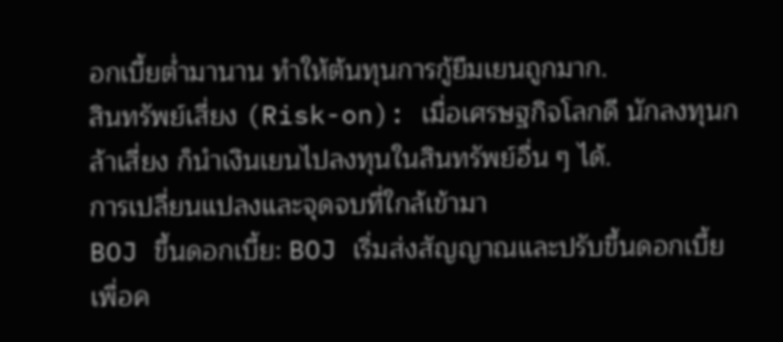อกเบี้ยต่ำมานาน ทำให้ต้นทุนการกู้ยืมเยนถูกมาก.
สินทรัพย์เสี่ยง (Risk-on): เมื่อเศรษฐกิจโลกดี นักลงทุนกล้าเสี่ยง ก็นำเงินเยนไปลงทุนในสินทรัพย์อื่น ๆ ได้.
การเปลี่ยนแปลงและจุดจบที่ใกล้เข้ามา
BOJ ขึ้นดอกเบี้ย: BOJ เริ่มส่งสัญญาณและปรับขึ้นดอกเบี้ย เพื่อค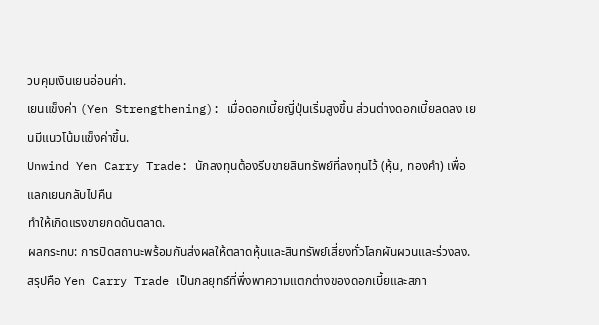วบคุมเงินเยนอ่อนค่า.
เยนแข็งค่า (Yen Strengthening): เมื่อดอกเบี้ยญี่ปุ่นเริ่มสูงขึ้น ส่วนต่างดอกเบี้ยลดลง เยนมีแนวโน้มแข็งค่าขึ้น.
Unwind Yen Carry Trade: นักลงทุนต้องรีบขายสินทรัพย์ที่ลงทุนไว้ (หุ้น, ทองคำ) เพื่อแลกเยนกลับไปคืน
ทำให้เกิดแรงขายกดดันตลาด.
ผลกระทบ: การปิดสถานะพร้อมกันส่งผลให้ตลาดหุ้นและสินทรัพย์เสี่ยงทั่วโลกผันผวนและร่วงลง.
สรุปคือ Yen Carry Trade เป็นกลยุทธ์ที่พึ่งพาความแตกต่างของดอกเบี้ยและสภา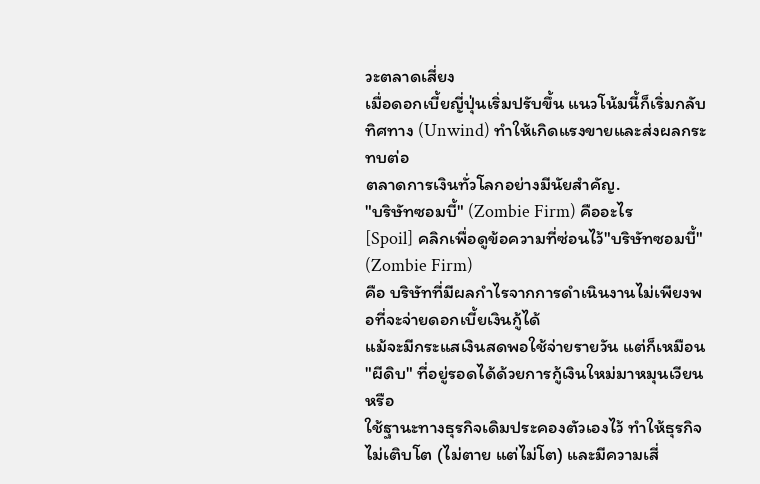วะตลาดเสี่ยง
เมื่อดอกเบี้ยญี่ปุ่นเริ่มปรับขึ้น แนวโน้มนี้ก็เริ่มกลับทิศทาง (Unwind) ทำให้เกิดแรงขายและส่งผลกระทบต่อ
ตลาดการเงินทั่วโลกอย่างมีนัยสำคัญ.
"บริษัทซอมบี้" (Zombie Firm) คืออะไร
[Spoil] คลิกเพื่อดูข้อความที่ซ่อนไว้"บริษัทซอมบี้" (Zombie Firm)
คือ บริษัทที่มีผลกำไรจากการดำเนินงานไม่เพียงพอที่จะจ่ายดอกเบี้ยเงินกู้ได้
แม้จะมีกระแสเงินสดพอใช้จ่ายรายวัน แต่ก็เหมือน "ผีดิบ" ที่อยู่รอดได้ด้วยการกู้เงินใหม่มาหมุนเวียนหรือ
ใช้ฐานะทางธุรกิจเดิมประคองตัวเองไว้ ทำให้ธุรกิจไม่เติบโต (ไม่ตาย แต่ไม่โต) และมีความเสี่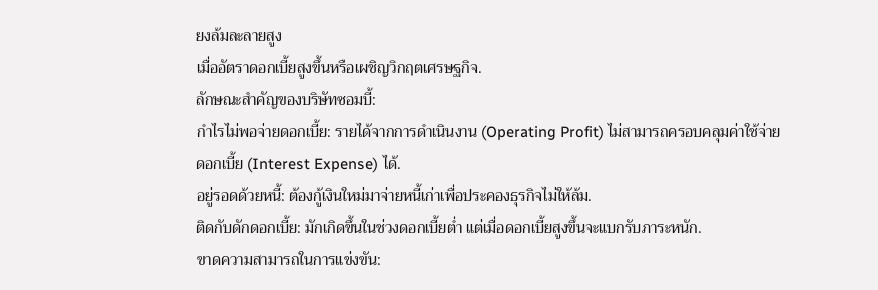ยงล้มละลายสูง
เมื่ออัตราดอกเบี้ยสูงขึ้นหรือเผชิญวิกฤตเศรษฐกิจ.
ลักษณะสำคัญของบริษัทซอมบี้:
กำไรไม่พอจ่ายดอกเบี้ย: รายได้จากการดำเนินงาน (Operating Profit) ไม่สามารถครอบคลุมค่าใช้จ่าย
ดอกเบี้ย (Interest Expense) ได้.
อยู่รอดด้วยหนี้: ต้องกู้เงินใหม่มาจ่ายหนี้เก่าเพื่อประคองธุรกิจไม่ให้ล้ม.
ติดกับดักดอกเบี้ย: มักเกิดขึ้นในช่วงดอกเบี้ยต่ำ แต่เมื่อดอกเบี้ยสูงขึ้นจะแบกรับภาระหนัก.
ขาดความสามารถในการแข่งขัน: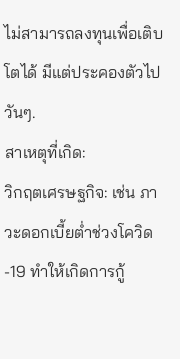ไม่สามารถลงทุนเพื่อเติบโตได้ มีแต่ประคองตัวไปวันๆ.
สาเหตุที่เกิด:
วิกฤตเศรษฐกิจ: เช่น ภาวะดอกเบี้ยต่ำช่วงโควิด-19 ทำให้เกิดการกู้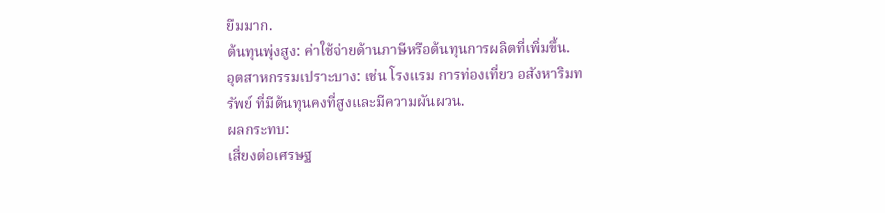ยืมมาก.
ต้นทุนพุ่งสูง: ค่าใช้จ่ายด้านภาษีหรือต้นทุนการผลิตที่เพิ่มขึ้น.
อุตสาหกรรมเปราะบาง: เช่น โรงแรม การท่องเที่ยว อสังหาริมทรัพย์ ที่มีต้นทุนคงที่สูงและมีความผันผวน.
ผลกระทบ:
เสี่ยงต่อเศรษฐ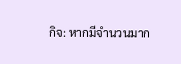กิจ: หากมีจำนวนมาก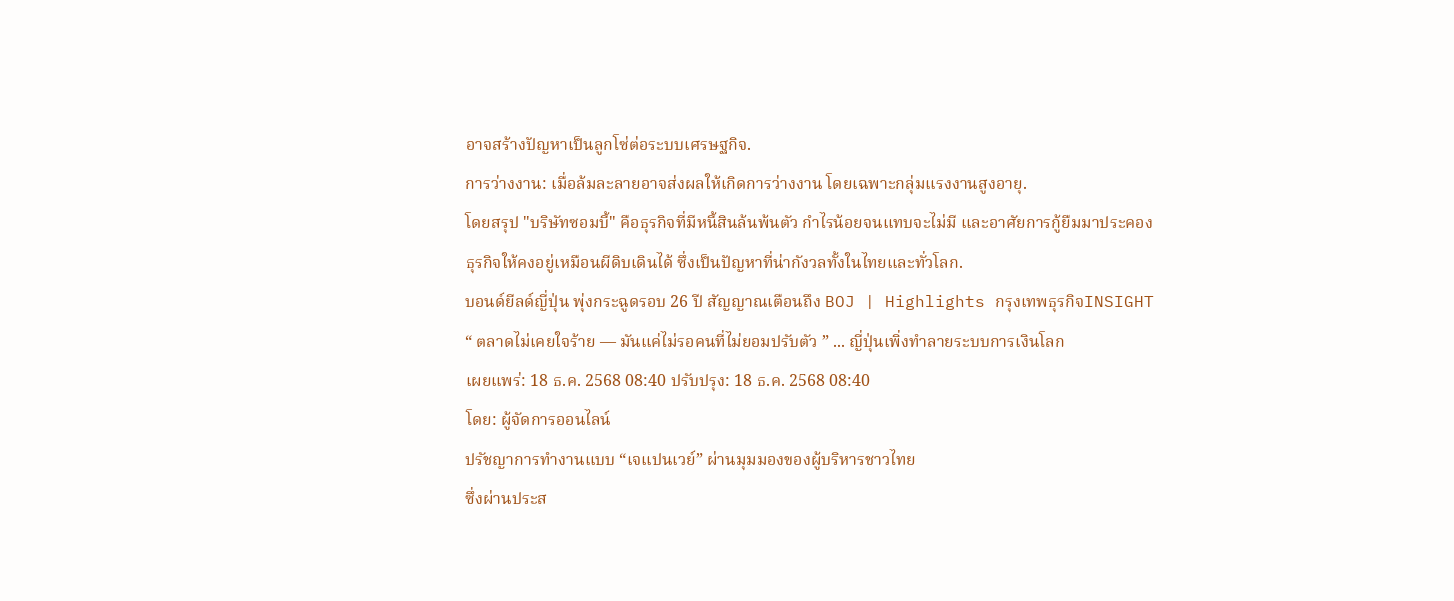อาจสร้างปัญหาเป็นลูกโซ่ต่อระบบเศรษฐกิจ.
การว่างงาน: เมื่อล้มละลายอาจส่งผลให้เกิดการว่างงาน โดยเฉพาะกลุ่มแรงงานสูงอายุ.
โดยสรุป "บริษัทซอมบี้" คือธุรกิจที่มีหนี้สินล้นพ้นตัว กำไรน้อยจนแทบจะไม่มี และอาศัยการกู้ยืมมาประคอง
ธุรกิจให้คงอยู่เหมือนผีดิบเดินได้ ซึ่งเป็นปัญหาที่น่ากังวลทั้งในไทยและทั่วโลก.
บอนด์ยีลด์ญี่ปุ่น พุ่งกระฉูดรอบ 26 ปี สัญญาณเตือนถึง BOJ | Highlights กรุงเทพธุรกิจINSIGHT
“ ตลาดไม่เคยใจร้าย — มันแค่ไม่รอคนที่ไม่ยอมปรับตัว ” ... ญี่ปุ่นเพิ่งทำลายระบบการเงินโลก
เผยแพร่: 18 ธ.ค. 2568 08:40 ปรับปรุง: 18 ธ.ค. 2568 08:40
โดย: ผู้จัดการออนไลน์
ปรัชญาการทำงานแบบ “เจแปนเวย์” ผ่านมุมมองของผู้บริหารชาวไทย
ซึ่งผ่านประส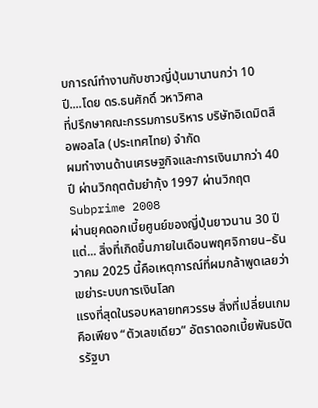บการณ์ทำงานกับชาวญี่ปุ่นมานานกว่า 10 ปี....โดย ดร.ธนศักดิ์ วหาวิศาล
ที่ปรึกษาคณะกรรมการบริหาร บริษัทอิเดมิตสึ อพอลโล (ประเทศไทย) จำกัด
ผมทำงานด้านเศรษฐกิจและการเงินมากว่า 40 ปี ผ่านวิกฤตต้มยำกุ้ง 1997 ผ่านวิกฤต Subprime 2008
ผ่านยุคดอกเบี้ยศูนย์ของญี่ปุ่นยาวนาน 30 ปี
แต่... สิ่งที่เกิดขึ้นภายในเดือนพฤศจิกายน–ธันวาคม 2025 นี้คือเหตุการณ์ที่ผมกล้าพูดเลยว่า เขย่าระบบการเงินโลก
แรงที่สุดในรอบหลายทศวรรษ สิ่งที่เปลี่ยนเกมคือเพียง “ตัวเลขเดียว” อัตราดอกเบี้ยพันธบัตรรัฐบา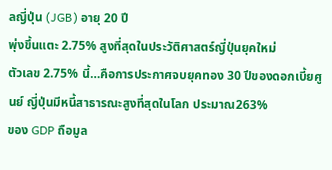ลญี่ปุ่น (JGB) อายุ 20 ปี
พุ่งขึ้นแตะ 2.75% สูงที่สุดในประวัติศาสตร์ญี่ปุ่นยุคใหม่
ตัวเลข 2.75% นี้…คือการประกาศจบยุคทอง 30 ปีของดอกเบี้ยศูนย์ ญี่ปุ่นมีหนี้สาธารณะสูงที่สุดในโลก ประมาณ263%
ของ GDP ถือมูล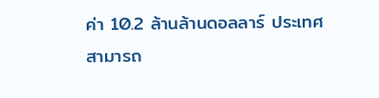ค่า 10.2 ล้านล้านดอลลาร์ ประเทศสามารถ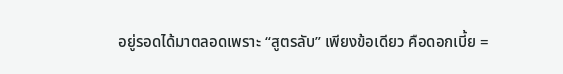อยู่รอดได้มาตลอดเพราะ “สูตรลับ” เพียงข้อเดียว คือดอกเบี้ย =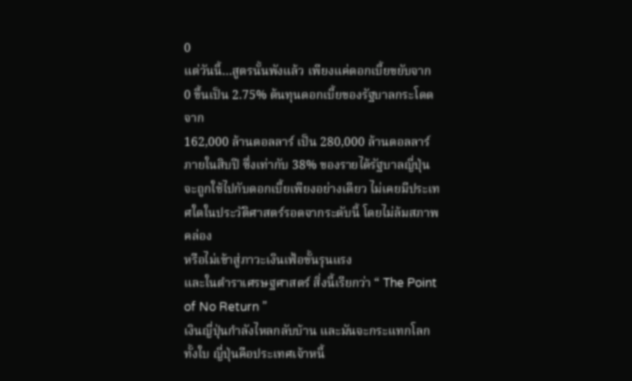0
แต่วันนี้…สูตรนั้นพังแล้ว เพียงแค่ดอกเบี้ยขยับจาก 0 ขึ้นเป็น 2.75% ต้นทุนดอกเบี้ยของรัฐบาลกระโดดจาก
162,000 ล้านดอลลาร์ เป็น 280,000 ล้านดอลลาร์ ภายในสิบปี ซึ่งเท่ากับ 38% ของรายได้รัฐบาลญี่ปุ่น
จะถูกใช้ไปกับดอกเบี้ยเพียงอย่างเดียว ไม่เคยมีประเทศใดในประวัติศาสตร์รอดจากระดับนี้ โดยไม่ล้มสภาพคล่อง
หรือไม่เข้าสู่ภาวะเงินเฟ้อขั้นรุนแรง
และในตำราเศรษฐศาสตร์ สิ่งนี้เรียกว่า “ The Point of No Return ”
เงินญี่ปุ่นกำลังไหลกลับบ้าน และมันจะกระแทกโลกทั้งใบ ญี่ปุ่นคือประเทศเจ้าหนี้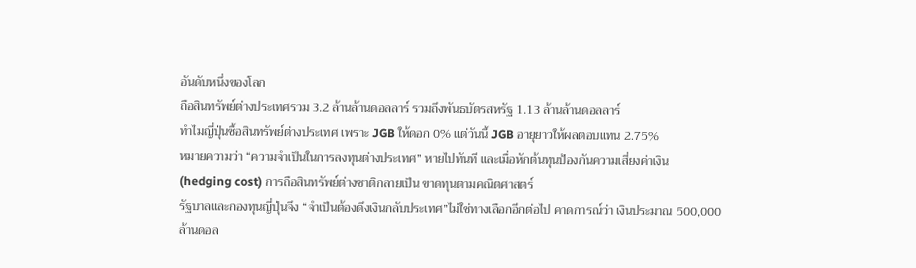อันดับหนึ่งของโลก
ถือสินทรัพย์ต่างประเทศรวม 3.2 ล้านล้านดอลลาร์ รวมถึงพันธบัตรสหรัฐ 1.13 ล้านล้านดอลลาร์
ทำไมญี่ปุ่นซื้อสินทรัพย์ต่างประเทศ เพราะ JGB ให้ดอก 0% แต่วันนี้ JGB อายุยาวให้ผลตอบแทน 2.75%
หมายความว่า “ความจำเป็นในการลงทุนต่างประเทศ” หายไปทันที และเมื่อหักต้นทุนป้องกันความเสี่ยงค่าเงิน
(hedging cost) การถือสินทรัพย์ต่างชาติกลายเป็น ขาดทุนตามคณิตศาสตร์
รัฐบาลและกองทุนญี่ปุ่นจึง “จำเป็นต้องดึงเงินกลับประเทศ”ไม่ใช่ทางเลือกอีกต่อไป คาดการณ์ว่า เงินประมาณ 500,000
ล้านดอล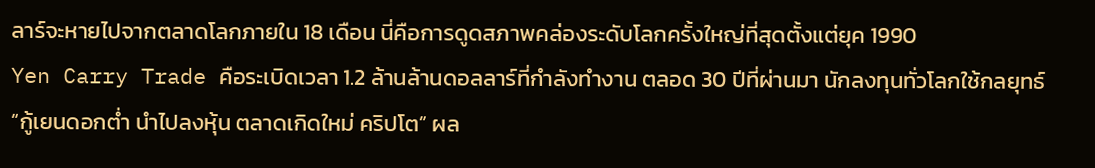ลาร์จะหายไปจากตลาดโลกภายใน 18 เดือน นี่คือการดูดสภาพคล่องระดับโลกครั้งใหญ่ที่สุดตั้งแต่ยุค 1990
Yen Carry Trade คือระเบิดเวลา 1.2 ล้านล้านดอลลาร์ที่กำลังทำงาน ตลอด 30 ปีที่ผ่านมา นักลงทุนทั่วโลกใช้กลยุทธ์
“กู้เยนดอกต่ำ นำไปลงหุ้น ตลาดเกิดใหม่ คริปโต” ผล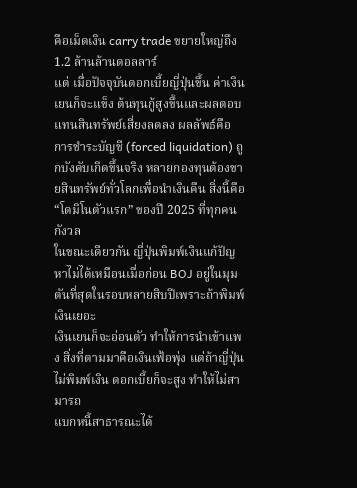คือเม็ดเงิน carry trade ขยายใหญ่ถึง 1.2 ล้านล้านดอลลาร์
แต่ เมื่อปัจจุบันดอกเบี้ยญี่ปุ่นขึ้น ค่าเงินเยนก็จะแข็ง ต้นทุนกู้สูงขึ้นและผลตอบแทนสินทรัพย์เสี่ยงลดลง ผลลัพธ์คือ
การชำระบัญชี (forced liquidation) ถูกบังคับเกิดขึ้นจริง หลายกองทุนต้องขายสินทรัพย์ทั่วโลกเพื่อนำเงินคืน สิ่งนี้คือ
“โดมิโนตัวแรก” ของปี 2025 ที่ทุกคนกังวล
ในขณะเดียวกัน ญี่ปุ่นพิมพ์เงินแก้ปัญหาไม่ได้เหมือนเมื่อก่อน BOJ อยู่ในมุมตันที่สุดในรอบหลายสิบปีเพราะถ้าพิมพ์เงินเยอะ
เงินเยนก็จะอ่อนตัว ทำให้การนำเข้าแพง สิ่งที่ตามมาคือเงินเฟ้อพุ่ง แต่ถ้าญี่ปุ่นไม่พิมพ์เงิน ดอกเบี้ยก็จะสูง ทำให้ไม่สามารถ
แบกหนี้สาธารณะได้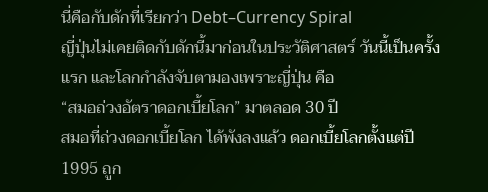นี่คือกับดักที่เรียกว่า Debt–Currency Spiral
ญี่ปุ่นไม่เคยติดกับดักนี้มาก่อนในประวัติศาสตร์ วันนี้เป็นครั้งแรก และโลกกำลังจับตามองเพราะญี่ปุ่น คือ
“สมอถ่วงอัตราดอกเบี้ยโลก” มาตลอด 30 ปี
สมอที่ถ่วงดอกเบี้ยโลก ได้พังลงแล้ว ดอกเบี้ยโลกตั้งแต่ปี 1995 ถูก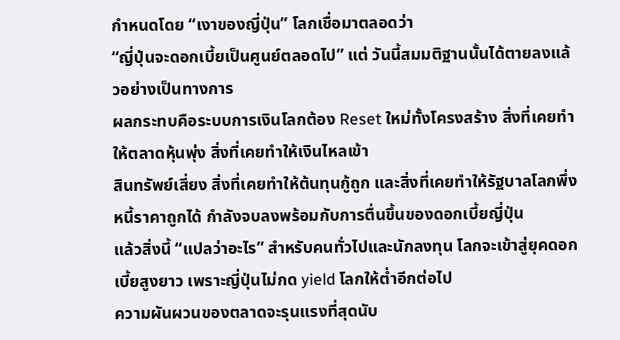กำหนดโดย “เงาของญี่ปุ่น” โลกเชื่อมาตลอดว่า
“ญี่ปุ่นจะดอกเบี้ยเป็นศูนย์ตลอดไป” แต่ วันนี้สมมติฐานนั้นได้ตายลงแล้วอย่างเป็นทางการ
ผลกระทบคือระบบการเงินโลกต้อง Reset ใหม่ทั้งโครงสร้าง สิ่งที่เคยทำให้ตลาดหุ้นพุ่ง สิ่งที่เคยทำให้เงินไหลเข้า
สินทรัพย์เสี่ยง สิ่งที่เคยทำให้ต้นทุนกู้ถูก และสิ่งที่เคยทำให้รัฐบาลโลกพึ่งหนี้ราคาถูกได้ กำลังจบลงพร้อมกับการตื่นขึ้นของดอกเบี้ยญี่ปุ่น
แล้วสิ่งนี้ “แปลว่าอะไร” สำหรับคนทั่วไปและนักลงทุน โลกจะเข้าสู่ยุคดอกเบี้ยสูงยาว เพราะญี่ปุ่นไม่กด yield โลกให้ต่ำอีกต่อไป
ความผันผวนของตลาดจะรุนแรงที่สุดนับ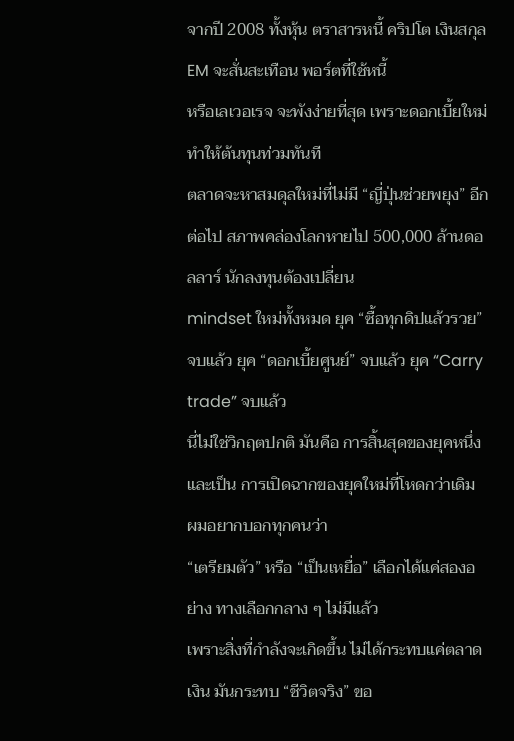จากปี 2008 ทั้งหุ้น ตราสารหนี้ คริปโต เงินสกุล EM จะสั่นสะเทือน พอร์ตที่ใช้หนี้
หรือเลเวอเรจ จะพังง่ายที่สุด เพราะดอกเบี้ยใหม่ทำให้ต้นทุนท่วมทันที
ตลาดจะหาสมดุลใหม่ที่ไม่มี “ญี่ปุ่นช่วยพยุง” อีกต่อไป สภาพคล่องโลกหายไป 500,000 ล้านดอลลาร์ นักลงทุนต้องเปลี่ยน
mindset ใหม่ทั้งหมด ยุค “ซื้อทุกดิปแล้วรวย” จบแล้ว ยุค “ดอกเบี้ยศูนย์” จบแล้ว ยุค “Carry trade” จบแล้ว
นี่ไม่ใช่วิกฤตปกติ มันคือ การสิ้นสุดของยุคหนึ่ง และเป็น การเปิดฉากของยุคใหม่ที่โหดกว่าเดิม ผมอยากบอกทุกคนว่า
“เตรียมตัว” หรือ “เป็นเหยื่อ” เลือกได้แค่สองอย่าง ทางเลือกกลาง ๆ ไม่มีแล้ว
เพราะสิ่งที่กำลังจะเกิดขึ้น ไม่ได้กระทบแค่ตลาดเงิน มันกระทบ “ชีวิตจริง” ขอ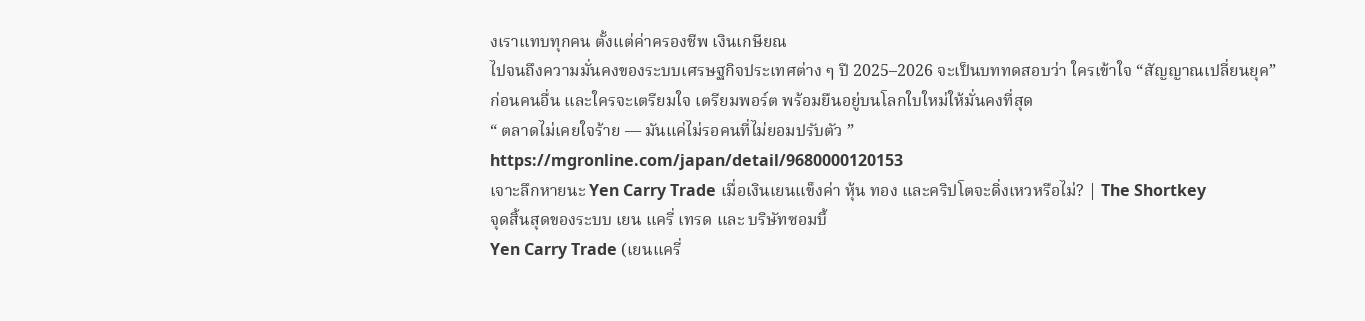งเราแทบทุกคน ตั้งแต่ค่าครองชีพ เงินเกษียณ
ไปจนถึงความมั่นคงของระบบเศรษฐกิจประเทศต่าง ๆ ปี 2025–2026 จะเป็นบททดสอบว่า ใครเข้าใจ “สัญญาณเปลี่ยนยุค”
ก่อนคนอื่น และใครจะเตรียมใจ เตรียมพอร์ต พร้อมยืนอยู่บนโลกใบใหม่ให้มั่นคงที่สุด
“ ตลาดไม่เคยใจร้าย — มันแค่ไม่รอคนที่ไม่ยอมปรับตัว ”
https://mgronline.com/japan/detail/9680000120153
เจาะลึกหายนะ Yen Carry Trade เมื่อเงินเยนแข็งค่า หุ้น ทอง และคริปโตจะดิ่งเหวหรือไม่? | The Shortkey
จุดสิ้นสุดของระบบ เยน แครี่ เทรด และ บริษัทซอมบี้
Yen Carry Trade (เยนแครี่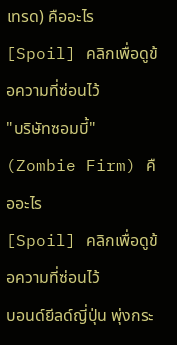เทรด) คืออะไร
[Spoil] คลิกเพื่อดูข้อความที่ซ่อนไว้
"บริษัทซอมบี้" (Zombie Firm) คืออะไร
[Spoil] คลิกเพื่อดูข้อความที่ซ่อนไว้
บอนด์ยีลด์ญี่ปุ่น พุ่งกระ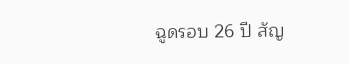ฉูดรอบ 26 ปี สัญ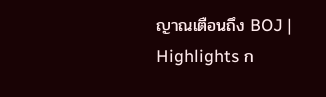ญาณเตือนถึง BOJ | Highlights ก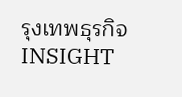รุงเทพธุรกิจINSIGHT